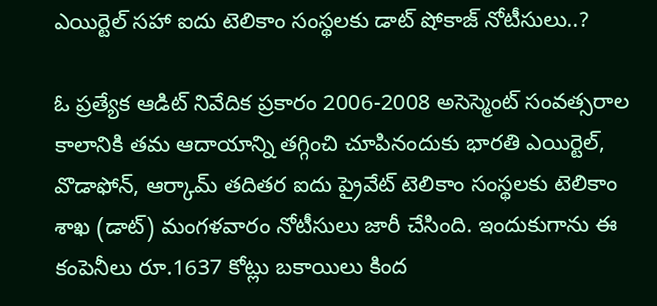ఎయిర్టెల్ సహా ఐదు టెలికాం సంస్థలకు డాట్ షోకాజ్ నోటీసులు..?

ఓ ప్రత్యేక ఆడిట్ నివేదిక ప్రకారం 2006-2008 అసెస్మెంట్ సంవత్సరాల కాలానికి తమ ఆదాయాన్ని తగ్గించి చూపినందుకు భారతి ఎయిర్టెల్, వొడాఫోన్, ఆర్కామ్ తదితర ఐదు ప్రైవేట్ టెలికాం సంస్థలకు టెలికాం శాఖ (డాట్) మంగళవారం నోటీసులు జారీ చేసింది. ఇందుకుగాను ఈ కంపెనీలు రూ.1637 కోట్లు బకాయిలు కింద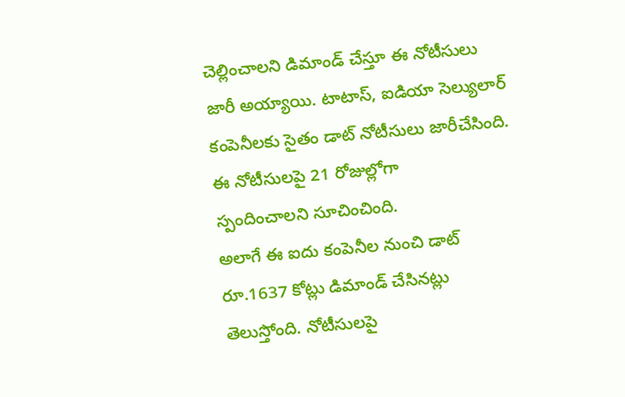చెల్లించాలని డిమాండ్ చేస్తూ ఈ నోటీసులు జారీ అయ్యాయి. టాటాస్, ఐడియా సెల్యులార్ కంపెనీలకు సైతం డాట్ నోటీసులు జారీచేసింది. ఈ నోటీసులపై 21 రోజుల్లోగా
స్పందించాలని సూచించింది.
అలాగే ఈ ఐదు కంపెనీల నుంచి డాట్ రూ.1637 కోట్లు డిమాండ్ చేసినట్లు తెలుస్తోంది. నోటీసులపై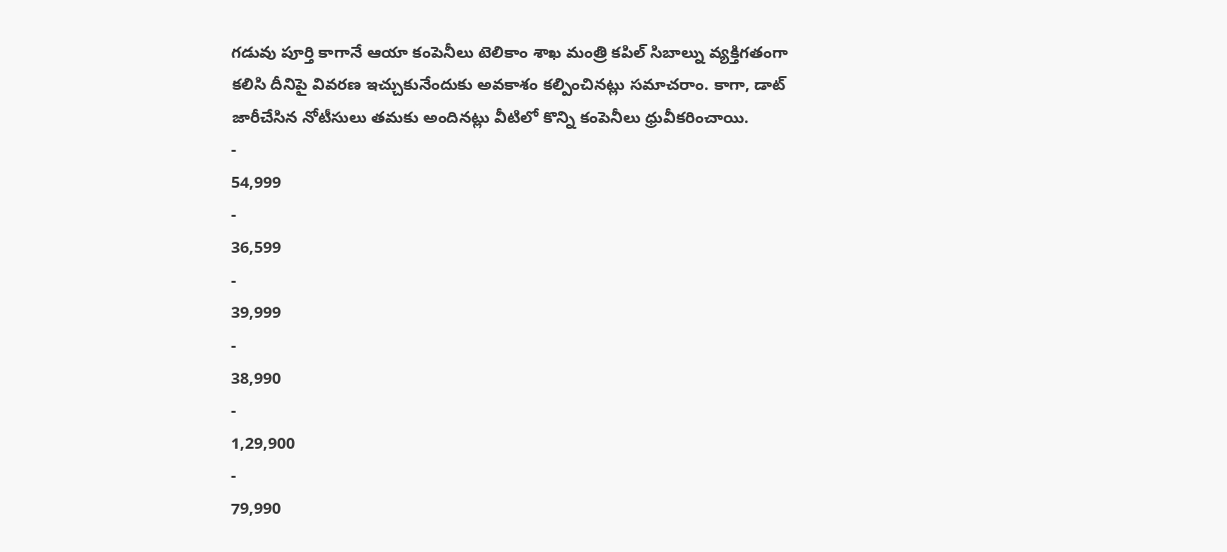గడువు పూర్తి కాగానే ఆయా కంపెనీలు టెలికాం శాఖ మంత్రి కపిల్ సిబాల్ను వ్యక్తిగతంగా కలిసి దీనిపై వివరణ ఇచ్చుకునేందుకు అవకాశం కల్పించినట్లు సమాచరాం. కాగా, డాట్ జారీచేసిన నోటీసులు తమకు అందినట్లు వీటిలో కొన్ని కంపెనీలు ధ్రువీకరించాయి.
-
54,999
-
36,599
-
39,999
-
38,990
-
1,29,900
-
79,990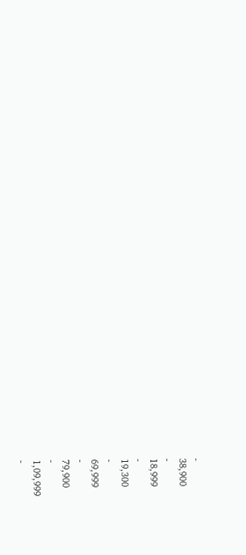-
38,900
-
18,999
-
19,300
-
69,999
-
79,900
-
1,09,999
-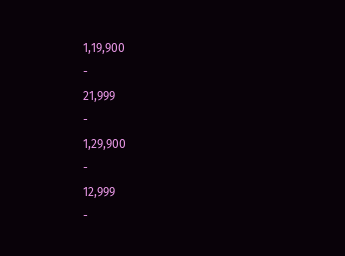1,19,900
-
21,999
-
1,29,900
-
12,999
-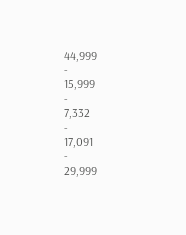44,999
-
15,999
-
7,332
-
17,091
-
29,999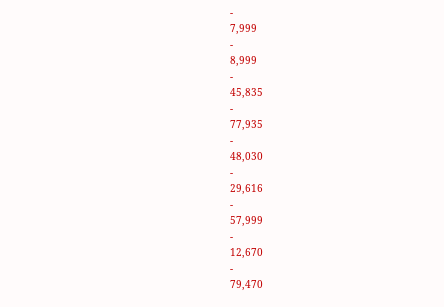-
7,999
-
8,999
-
45,835
-
77,935
-
48,030
-
29,616
-
57,999
-
12,670
-
79,470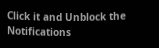Click it and Unblock the Notifications